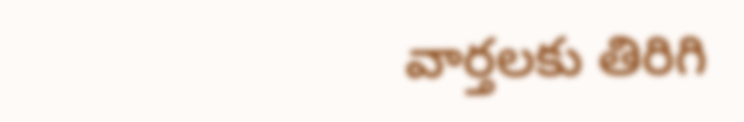వార్తలకు తిరిగి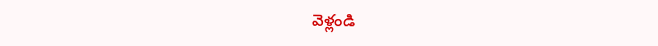వెళ్లండి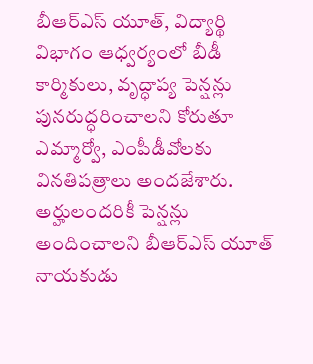బీఆర్ఎస్ యూత్, విద్యార్థి విభాగం ఆధ్వర్యంలో బీడీ కార్మికులు, వృద్ధాప్య పెన్షన్లు పునరుద్ధరించాలని కోరుతూ ఎమ్మార్వో, ఎంపీడీవోలకు వినతిపత్రాలు అందజేశారు.
అర్హులందరికీ పెన్షన్లు అందించాలని బీఆర్ఎస్ యూత్ నాయకుడు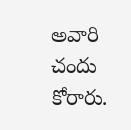అవారి చందు కోరారు.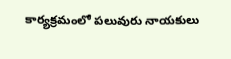కార్యక్రమంలో పలువురు నాయకులు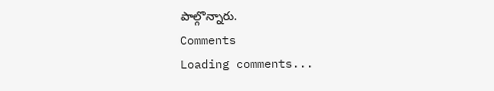పాల్గొన్నారు.
Comments
Loading comments...